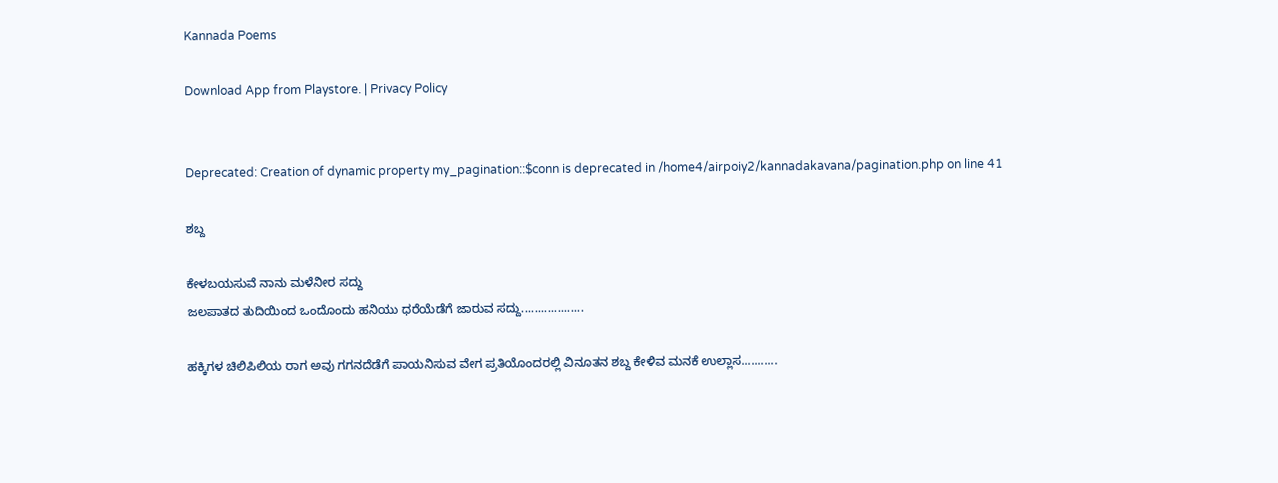Kannada Poems

Download App from Playstore. | Privacy Policy


Deprecated: Creation of dynamic property my_pagination::$conn is deprecated in /home4/airpoiy2/kannadakavana/pagination.php on line 41

ಶಬ್ದ

ಕೇಳಬಯಸುವೆ ನಾನು ಮಳೆನೀರ ಸದ್ದು
ಜಲಪಾತದ ತುದಿಯಿಂದ ಒಂದೊಂದು ಹನಿಯು ಧರೆಯೆಡೆಗೆ ಜಾರುವ ಸದ್ದು...................

ಹಕ್ಕಿಗಳ ಚಿಲಿಪಿಲಿಯ ರಾಗ ಅವು ಗಗನದೆಡೆಗೆ ಪಾಯನಿಸುವ ವೇಗ ಪ್ರತಿಯೊಂದರಲ್ಲಿ ವಿನೂತನ ಶಬ್ದ ಕೇಳಿವ ಮನಕೆ ಉಲ್ಲಾಸ...........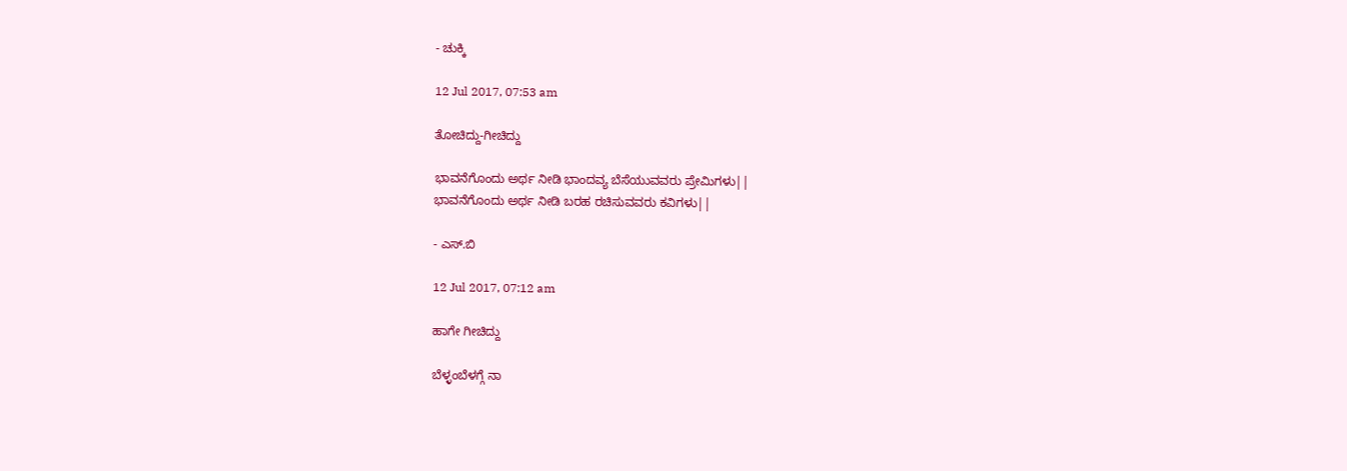- ಚುಕ್ಕಿ

12 Jul 2017, 07:53 am

ತೋಚಿದ್ದು-ಗೀಚಿದ್ದು

ಭಾವನೆಗೊಂದು ಅರ್ಥ ನೀಡಿ ಭಾಂದವ್ಯ ಬೆಸೆಯುವವರು ಪ್ರೇಮಿಗಳು||
ಭಾವನೆಗೊಂದು ಅರ್ಥ ನೀಡಿ ಬರಹ ರಚಿಸುವವರು ಕವಿಗಳು||

- ಎಸ್.ಬಿ

12 Jul 2017, 07:12 am

ಹಾಗೇ ಗೀಚಿದ್ದು

ಬೆಳ್ಳಂಬೆಳಗ್ಗೆ ನಾ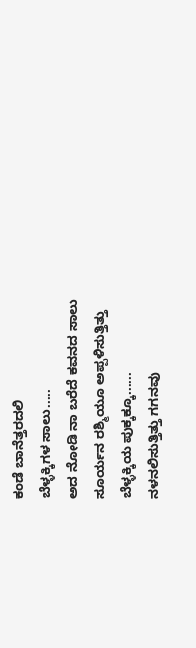ಕಂಡೆ ಬಾನೆತ್ತರದಲಿ
ಬೆಳ್ಳಕ್ಕಿಗಳ ಸಾಲು.....
ಅದ ನೋಡಿ ನಾ ಬರೆದೆ ಕವನದ ಸಾಲು
ಸೂರ್ಯನ ರಶ್ಮಿಯೂ ಅಪ್ಪಳಿಸುತ್ತಿತ್ತು
ಬೆಳ್ಳಕ್ಕಿಯ ಪುಕ್ಕಕ್ಕೂ......
ನಳನಲಿಸುತ್ತಿತ್ತು ಗಗನವು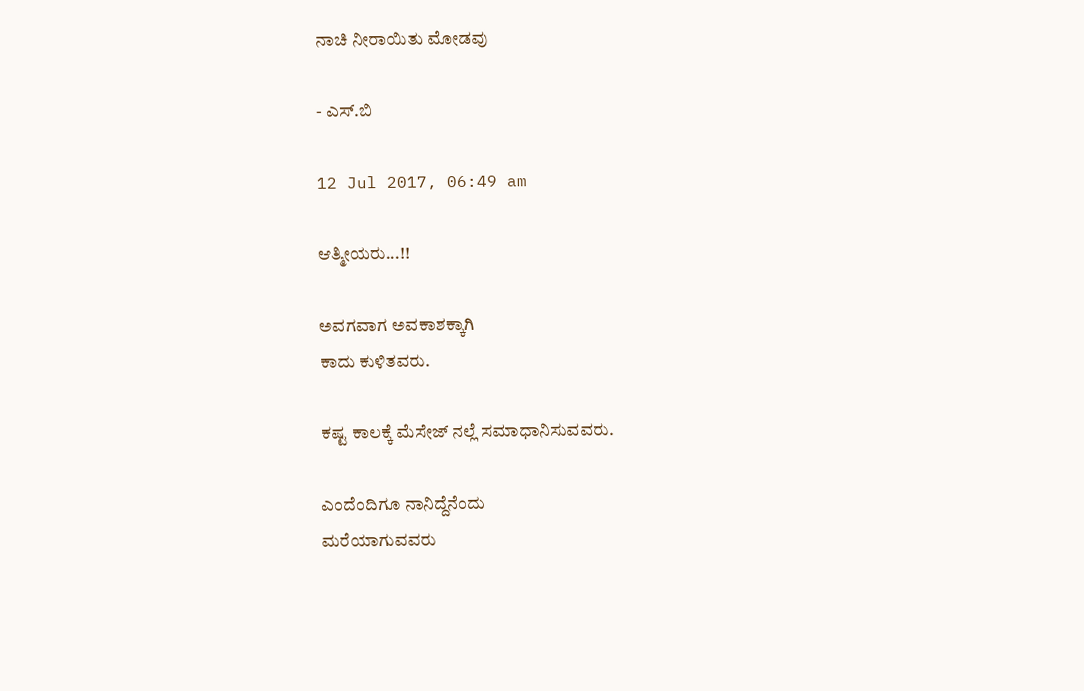ನಾಚಿ ನೀರಾಯಿತು ಮೋಡವು

- ಎಸ್.ಬಿ

12 Jul 2017, 06:49 am

ಆತ್ಮೀಯರು...!!

ಅವಗವಾಗ ಅವಕಾಶಕ್ಕಾಗಿ
ಕಾದು ಕುಳಿತವರು.

ಕಷ್ಟ ಕಾಲಕ್ಕೆ ಮೆಸೇಜ್ ನಲ್ಲೆ ಸಮಾಧಾನಿಸುವವರು.

ಎಂದೆಂದಿಗೂ ನಾನಿದ್ದೆನೆಂದು
ಮರೆಯಾಗುವವರು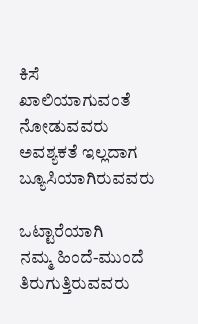ಕಿಸೆ ಖಾಲಿಯಾಗುವಂತೆ ನೋಡುವವರು
ಅವಶ್ಯಕತೆ ಇಲ್ಲದಾಗ ಬ್ಯೂಸಿಯಾಗಿರುವವರು

ಒಟ್ಟಾರೆಯಾಗಿ
ನಮ್ಮ ಹಿಂದೆ-ಮುಂದೆ ತಿರುಗುತ್ತಿರುವವರು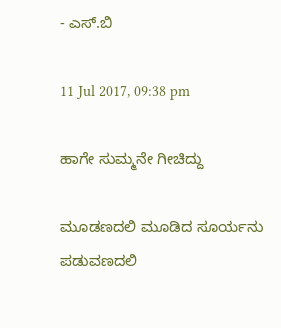- ಎಸ್.ಬಿ

11 Jul 2017, 09:38 pm

ಹಾಗೇ ಸುಮ್ಮನೇ ಗೀಚಿದ್ದು

ಮೂಡಣದಲಿ ಮೂಡಿದ ಸೂರ್ಯನು
ಪಡುವಣದಲಿ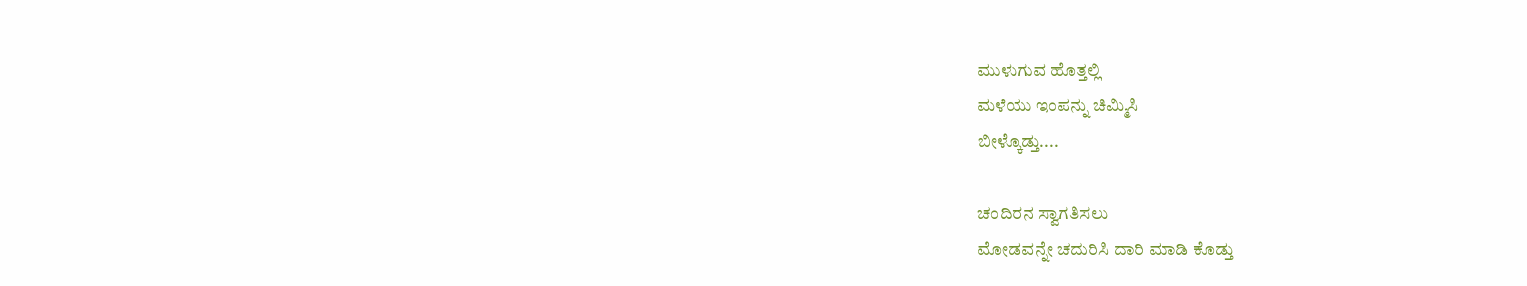ಮುಳುಗುವ ಹೊತ್ತಲ್ಲಿ
ಮಳೆಯು ಇಂಪನ್ನು ಚಿಮ್ಮಿಸಿ
ಬೀಳ್ಕೊಡ್ತು....

ಚಂದಿರನ ಸ್ವಾಗತಿಸಲು
ಮೋಡವನ್ನೇ ಚದುರಿಸಿ ದಾರಿ ಮಾಡಿ ಕೊಡ್ತು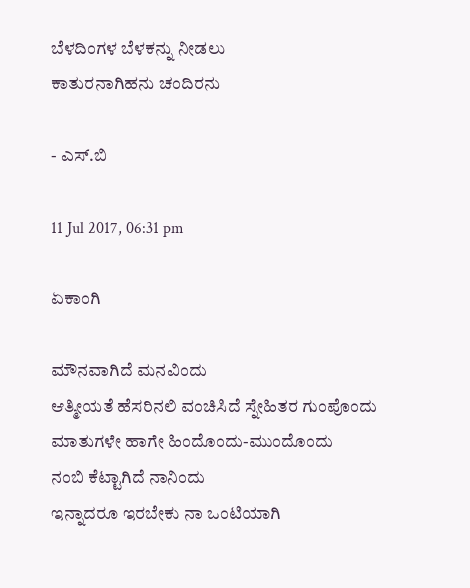ಬೆಳದಿಂಗಳ ಬೆಳಕನ್ನು ನೀಡಲು
ಕಾತುರನಾಗಿಹನು ಚಂದಿರನು

- ಎಸ್.ಬಿ

11 Jul 2017, 06:31 pm

ಏಕಾಂಗಿ

ಮೌನವಾಗಿದೆ ಮನವಿಂದು
ಆತ್ಮೀಯತೆ ಹೆಸರಿನಲಿ ವಂಚಿಸಿದೆ ಸ್ನೇಹಿತರ ಗುಂಪೊಂದು
ಮಾತುಗಳೇ ಹಾಗೇ ಹಿಂದೊಂದು-ಮುಂದೊಂದು
ನಂಬಿ ಕೆಟ್ಟಾಗಿದೆ ನಾನಿಂದು
ಇನ್ನಾದರೂ ಇರಬೇಕು ನಾ ಒಂಟಿಯಾಗಿ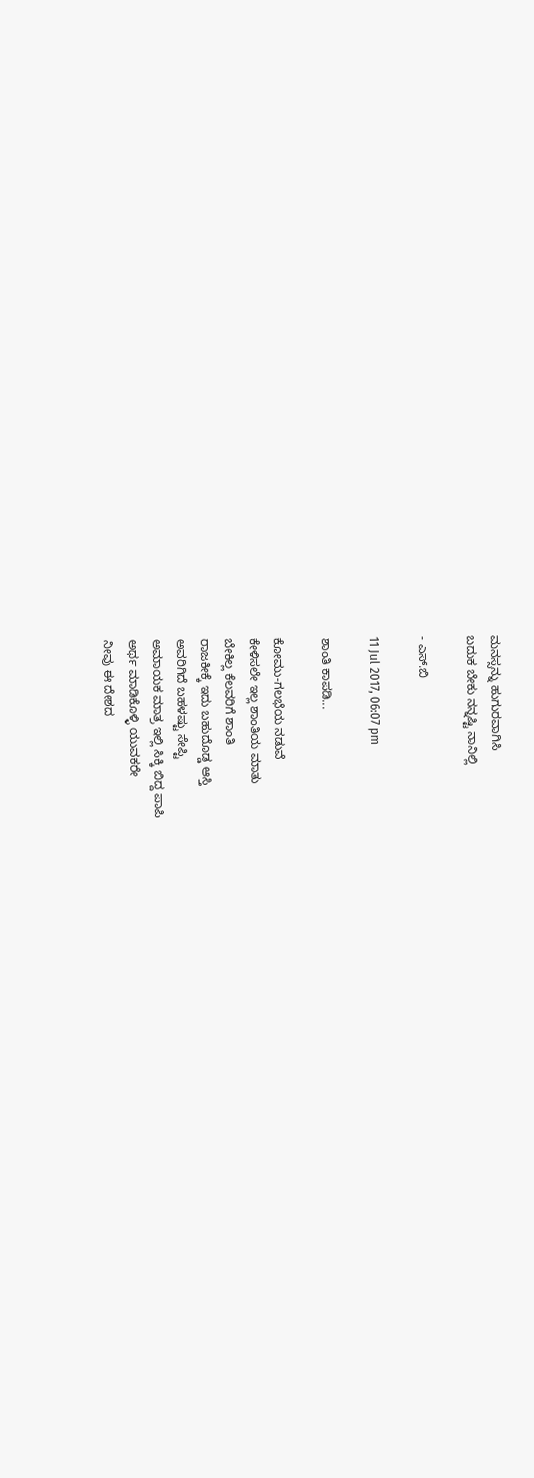ಮನಸ್ಸನ್ನು ಹುಗುರವಾಗಿಸಿ
ಬದುಕ ಬೇಕು ನನ್ನಷ್ಟಿ ನಾನಿಲ್ಲಿ

- ಎಸ್.ಬಿ

11 Jul 2017, 06:07 pm

ಶಾಂತಿ ಕಾಪಡಿ...

ಕೋಮು-ಗಲಭೆಯ ನಡುವೆ
ಕೇಳಿಸಲೇ ಇಲ್ಲ ಶಾಂತಿಯ ಮಾತು
ಬೇಕಿಲ್ಲ ಕೆಲವರಿಗೆ ಶಾಂತಿ
ರಾಜಕೀಕ್ಕೆ ಇದು ಬಹುದೊಡ್ಡ ಆಸ್ತಿ
ಅವರಿಗಿದೆ ಬಹಳಷ್ಟು ಸೇಪ್ಟಿ
ಅಮಾಯಕ ಮಾತ್ರ ಇಲ್ಲಿ ಸಿಕ್ಕಿ ಬಿದ್ದ ಪಾಪಿ
ಅರ್ಥ ಮಾಡಿಕೊಳ್ಳಿ ಯುವಕರೇ
ನೀವು ಈ ದೇಶದ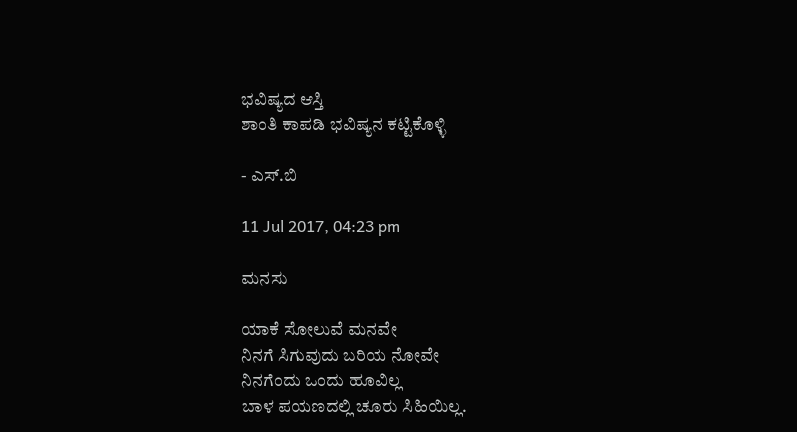ಭವಿಷ್ಯದ ಆಸ್ತಿ
ಶಾಂತಿ ಕಾಪಡಿ ಭವಿಷ್ಯನ ಕಟ್ಟಿಕೊಳ್ಳಿ

- ಎಸ್.ಬಿ

11 Jul 2017, 04:23 pm

ಮನಸು

ಯಾಕೆ ಸೋಲುವೆ ಮನವೇ
ನಿನಗೆ ಸಿಗುವುದು ಬರಿಯ ನೋವೇ
ನಿನಗೆಂದು ಒಂದು ಹೂವಿಲ್ಲ
ಬಾಳ ಪಯಣದಲ್ಲಿ ಚೂರು ಸಿಹಿಯಿಲ್ಲ.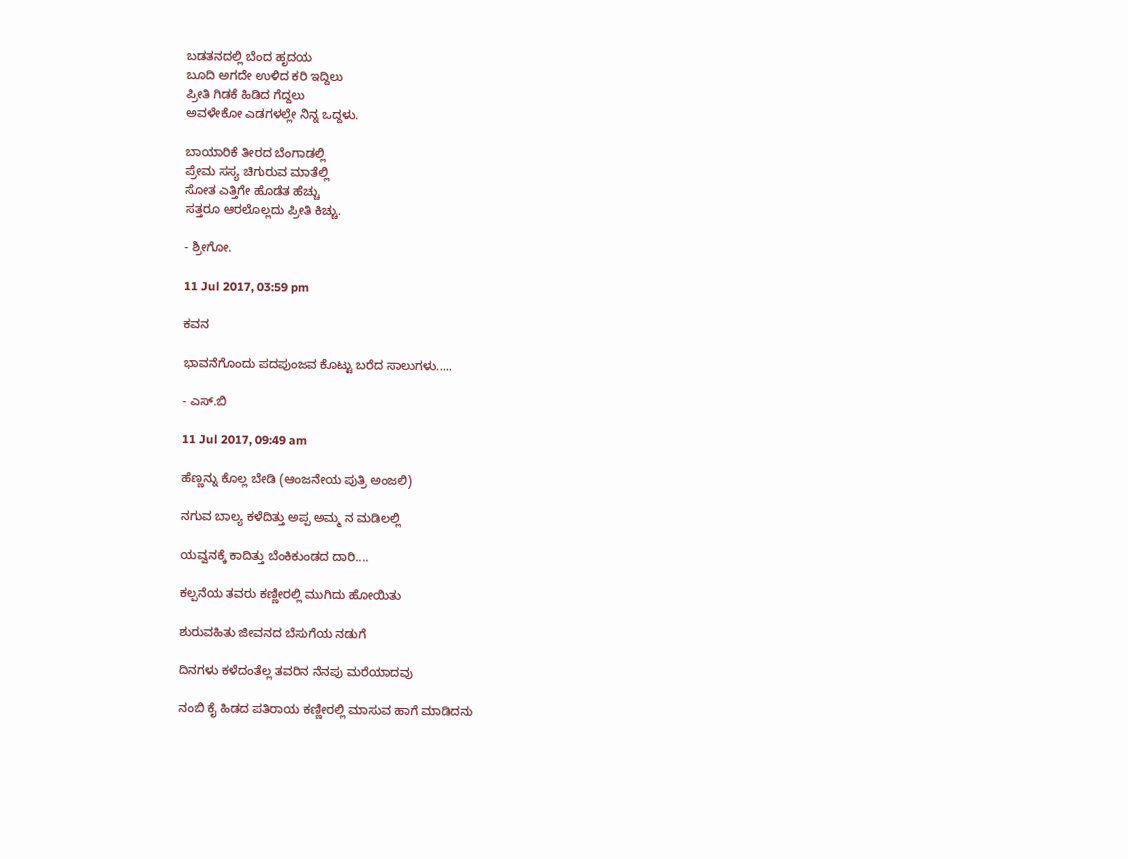ಬಡತನದಲ್ಲಿ ಬೆಂದ ಹೃದಯ
ಬೂದಿ ಅಗದೇ ಉಳಿದ ಕರಿ ಇದ್ದಿಲು
ಪ್ರೀತಿ ಗಿಡಕೆ ಹಿಡಿದ ಗೆದ್ದಲು
ಅವಳೇಕೋ ಎಡಗಳಲ್ಲೇ ನಿನ್ನ ಒದ್ದಳು.

ಬಾಯಾರಿಕೆ ತೀರದ ಬೆಂಗಾಡಲ್ಲಿ
ಪ್ರೇಮ ಸಸ್ಯ ಚಿಗುರುವ ಮಾತೆಲ್ಲಿ
ಸೋತ ಎತ್ತಿಗೇ ಹೊಡೆತ ಹೆಚ್ಚು
ಸತ್ತರೂ ಆರಲೊಲ್ಲದು ಪ್ರೀತಿ ಕಿಚ್ಚು.

- ಶ್ರೀಗೋ.

11 Jul 2017, 03:59 pm

ಕವನ

ಭಾವನೆಗೊಂದು ಪದಪುಂಜವ ಕೊಟ್ಟು ಬರೆದ ಸಾಲುಗಳು.....

- ಎಸ್.ಬಿ

11 Jul 2017, 09:49 am

ಹೆಣ್ಣನ್ನು ಕೊಲ್ಲ ಬೇಡಿ (ಆಂಜನೇಯ ಪುತ್ರಿ ಅಂಜಲಿ)

ನಗುವ ಬಾಲ್ಯ ಕಳೆದಿತ್ತು ಅಪ್ಪ ಅಮ್ಮ ನ ಮಡಿಲಲ್ಲಿ

ಯವ್ವನಕ್ಕೆ ಕಾದಿತ್ತು ಬೆಂಕಿಕುಂಡದ ದಾರಿ....

ಕಲ್ಪನೆಯ ತವರು ಕಣ್ಣೀರಲ್ಲಿ ಮುಗಿದು ಹೋಯಿತು

ಶುರುವಹಿತು ಜೀವನದ ಬೆಸುಗೆಯ ನಡುಗೆ

ದಿನಗಳು ಕಳೆದಂತೆಲ್ಲ ತವರಿನ ನೆನಪು ಮರೆಯಾದವು

ನಂಬಿ ಕೈ ಹಿಡದ ಪತಿರಾಯ ಕಣ್ಣೀರಲ್ಲಿ ಮಾಸುವ ಹಾಗೆ ಮಾಡಿದನು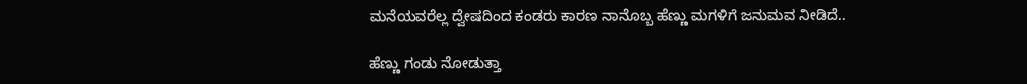ಮನೆಯವರೆಲ್ಲ ದ್ವೇಷದಿಂದ ಕಂಡರು ಕಾರಣ ನಾನೊಬ್ಬ ಹೆಣ್ಣು ಮಗಳಿಗೆ ಜನುಮವ ನೀಡಿದೆ..

ಹೆಣ್ಣು ಗಂಡು ನೋಡುತ್ತಾ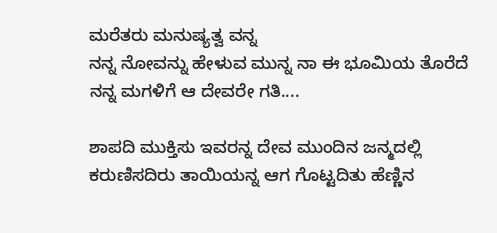ಮರೆತರು ಮನುಷ್ಯತ್ವ ವನ್ನ
ನನ್ನ ನೋವನ್ನು ಹೇಳುವ ಮುನ್ನ ನಾ ಈ ಭೂಮಿಯ ತೊರೆದೆ ನನ್ನ ಮಗಳಿಗೆ ಆ ದೇವರೇ ಗತಿ....

ಶಾಪದಿ ಮುಕ್ತಿಸು ಇವರನ್ನ ದೇವ ಮುಂದಿನ ಜನ್ಮದಲ್ಲಿ ಕರುಣಿಸದಿರು ತಾಯಿಯನ್ನ ಆಗ ಗೊಟ್ಟದಿತು ಹೆಣ್ಣಿನ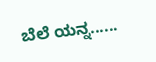ಬೆಲೆ ಯನ್ನ......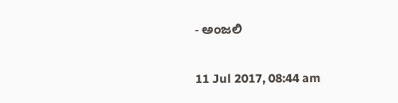- ಅಂಜಲಿ

11 Jul 2017, 08:44 am